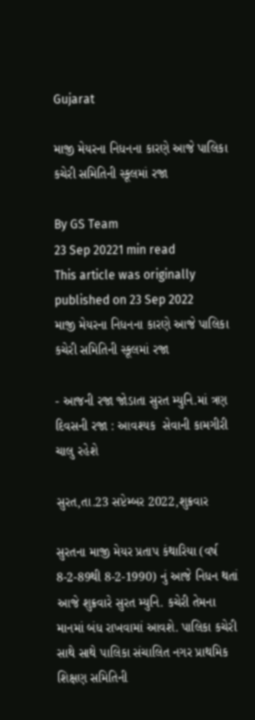Gujarat

માજી મેયરના નિધનના કારણે આજે પાલિકા કચેરી સમિતિની સ્કૂલમાં રજા

By GS Team
23 Sep 20221 min read
This article was originally published on 23 Sep 2022
માજી મેયરના નિધનના કારણે આજે પાલિકા કચેરી સમિતિની સ્કૂલમાં રજા

- આજની રજા જોડાતા સુરત મ્યુનિ.માં ત્રણ દિવસની રજા : આવશ્યક  સેવાની કામગીરી ચાલુ રહેશે

સુરત,તા.23 સપ્ટેમ્બર 2022,શુક્રવાર

સુરતના માજી મેયર પ્રતાપ કંથારિયા (વર્ષ 8-2-89થી 8-2-1990) નું આજે નિધન થતાં આજે શુક્રવારે સુરત મ્યુનિ. કચેરી તેમના માનમાં બંધ રાખવામાં આવશે. પાલિકા કચેરી સાથે સાથે પાલિકા સંચાલિત નગર પ્રાથમિક શિક્ષણ સમિતિની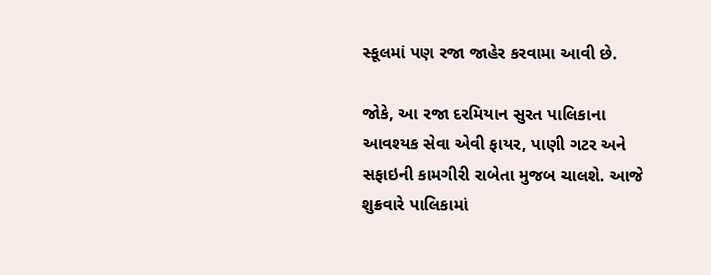સ્કૂલમાં પણ રજા જાહેર કરવામા આવી છે.

જોકે, આ રજા દરમિયાન સુરત પાલિકાના આવશ્યક સેવા એવી ફાયર, પાણી ગટર અને સફાઇની કામગીરી રાબેતા મુજબ ચાલશે. આજે શુક્રવારે પાલિકામાં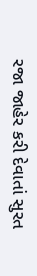રજા જાહેર કરી દેવાતાં સુરત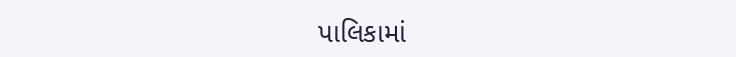પાલિકામાં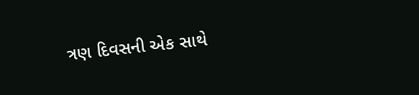ત્રણ દિવસની એક સાથે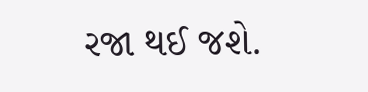રજા થઈ જશે.